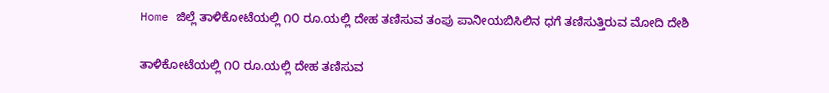Home ಜಿಲ್ಲೆ ತಾಳಿಕೋಟೆಯಲ್ಲಿ ೧೦ ರೂ.ಯಲ್ಲಿ ದೇಹ ತಣಿಸುವ ತಂಪು ಪಾನೀಯಬಿಸಿಲಿನ ಧಗೆ ತಣಿಸುತ್ತಿರುವ ಮೋದಿ ದೇಶಿ

ತಾಳಿಕೋಟೆಯಲ್ಲಿ ೧೦ ರೂ.ಯಲ್ಲಿ ದೇಹ ತಣಿಸುವ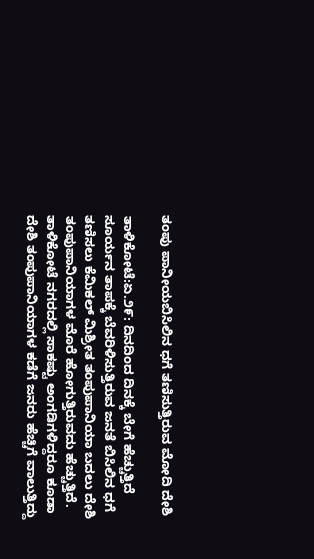ತಂಪು ಪಾನೀಯಬಿಸಿಲಿನ ಧಗೆ ತಣಿಸುತ್ತಿರುವ ಮೋದಿ ದೇಶಿ

ತಾಳಿಕೋಟೆ:ಏ.೨೯: ದಿನದಿಂದ ದಿನಕ್ಕೆ ಬೇಗೆ ಹೆಚ್ಚುತ್ತಿದೆ ಸೂರ್ಯನ ತಾಪಕ್ಕೆ ಬೆವರಿಳಿಸುತ್ತಿರುವ ಜನತೆ ಬಿಸಿಲಿನ ಧಗೆ ತಣಿಸಲು ಕೆಮಿಕಲ್ ಮಿಶ್ರೀತ ತಂಪುಪಾನಿಯಾ ಬದಲು ದೇಶಿ ತಂಪುಪಾನಿಯಾಗಳ ಮೊರೆ ಹೋಗುತ್ತಿರುವದು ಹೆಚ್ಚುತ್ತಿದೆ.
ತಾಳಿಕೋಟೆ ನಗರದಲ್ಲಿ ಸಾಕಷ್ಟು ಅಂಗಡಿಗಳಿದ್ದರೂ ಕೂಡಾ ದೇಶಿ ತಂಪುಪಾನಿಯಾಗಳ ಕಡೆಗೆ ಜನರು ಹೆಚ್ಚಿಗೆ ವಾಲುತ್ತಿದ್ದು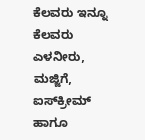ಕೆಲವರು ಇನ್ನೂ ಕೆಲವರು ಎಳನೀರು, ಮಜ್ಜಿಗೆ, ಐಸ್‌ಕ್ರೀಮ್ ಹಾಗೂ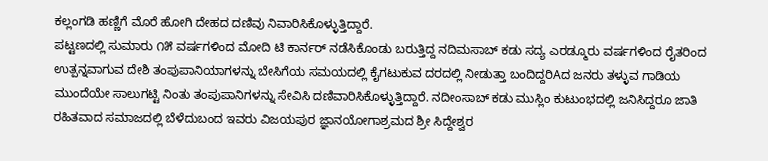ಕಲ್ಲಂಗಡಿ ಹಣ್ಣಿಗೆ ಮೊರೆ ಹೋಗಿ ದೇಹದ ದಣಿವು ನಿವಾರಿಸಿಕೊಳ್ಳುತ್ತಿದ್ದಾರೆ.
ಪಟ್ಟಣದಲ್ಲಿ ಸುಮಾರು ೧೫ ವರ್ಷಗಳಿಂದ ಮೋದಿ ಟಿ ಕಾರ್ನರ್ ನಡೆಸಿಕೊಂಡು ಬರುತ್ತಿದ್ದ ನದಿಮಸಾಬ್ ಕಡು ಸದ್ಯ ಎರಡ್ಮೂರು ವರ್ಷಗಳಿಂದ ರೈತರಿಂದ ಉತ್ಪನ್ನವಾಗುವ ದೇಶಿ ತಂಪುಪಾನಿಯಾಗಳನ್ನು ಬೇಸಿಗೆಯ ಸಮಯದಲ್ಲಿ ಕೈಗಟುಕುವ ದರದಲ್ಲಿ ನೀಡುತ್ತಾ ಬಂದಿದ್ದರಿAದ ಜನರು ತಳ್ಳುವ ಗಾಡಿಯ ಮುಂದೆಯೇ ಸಾಲುಗಟ್ಟಿ ನಿಂತು ತಂಪುಪಾನಿಗಳನ್ನು ಸೇವಿಸಿ ದಣಿವಾರಿಸಿಕೊಳ್ಳುತ್ತಿದ್ದಾರೆ. ನದೀಂಸಾಬ್ ಕಡು ಮುಸ್ಲಿಂ ಕುಟುಂಭದಲ್ಲಿ ಜನಿಸಿದ್ದರೂ ಜಾತಿ ರಹಿತವಾದ ಸಮಾಜದಲ್ಲಿ ಬೆಳೆದುಬಂದ ಇವರು ವಿಜಯಪುರ ಜ್ಞಾನಯೋಗಾಶ್ರಮದ ಶ್ರೀ ಸಿದ್ದೇಶ್ವರ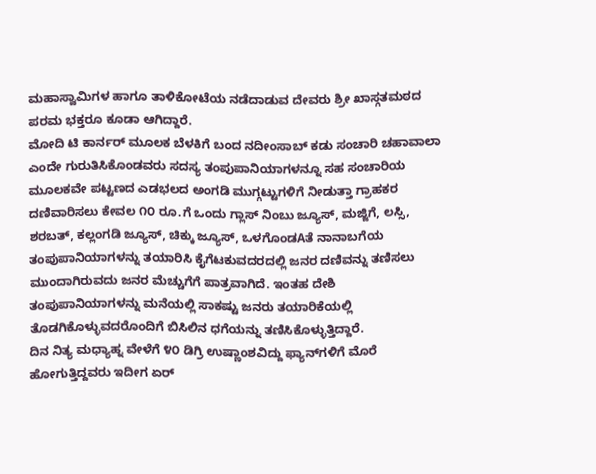ಮಹಾಸ್ವಾಮಿಗಳ ಹಾಗೂ ತಾಳಿಕೋಟೆಯ ನಡೆದಾಡುವ ದೇವರು ಶ್ರೀ ಖಾಸ್ಗತಮಠದ ಪರಮ ಭಕ್ತರೂ ಕೂಡಾ ಆಗಿದ್ದಾರೆ.
ಮೋದಿ ಟಿ ಕಾರ್ನರ್ ಮೂಲಕ ಬೆಳಕಿಗೆ ಬಂದ ನದೀಂಸಾಬ್ ಕಡು ಸಂಚಾರಿ ಚಹಾವಾಲಾ ಎಂದೇ ಗುರುತಿಸಿಕೊಂಡವರು ಸದಸ್ಯ ತಂಪುಪಾನಿಯಾಗಳನ್ನೂ ಸಹ ಸಂಚಾರಿಯ ಮೂಲಕವೇ ಪಟ್ಟಣದ ಎಡಭಲದ ಅಂಗಡಿ ಮುಗ್ಗಟ್ಟುಗಳಿಗೆ ನೀಡುತ್ತಾ ಗ್ರಾಹಕರ ದಣಿವಾರಿಸಲು ಕೇವಲ ೧೦ ರೂ.ಗೆ ಒಂದು ಗ್ಲಾಸ್ ನಿಂಬು ಜ್ಯೂಸ್, ಮಜ್ಜಿಗೆ, ಲಸ್ಸಿ, ಶರಬತ್, ಕಲ್ಲಂಗಡಿ ಜ್ಯೂಸ್, ಚಿಕ್ಕು ಜ್ಯೂಸ್, ಒಳಗೊಂಡAತೆ ನಾನಾಬಗೆಯ ತಂಪುಪಾನಿಯಾಗಳನ್ನು ತಯಾರಿಸಿ ಕೈಗೆಟಕುವದರದಲ್ಲಿ ಜನರ ದಣಿವನ್ನು ತಣಿಸಲು ಮುಂದಾಗಿರುವದು ಜನರ ಮೆಚ್ಚುಗೆಗೆ ಪಾತ್ರವಾಗಿದೆ. ಇಂತಹ ದೇಶಿ ತಂಪುಪಾನಿಯಾಗಳನ್ನು ಮನೆಯಲ್ಲಿ ಸಾಕಷ್ಟು ಜನರು ತಯಾರಿಕೆಯಲ್ಲಿ ತೊಡಗಿಕೊಳ್ಳುವದರೊಂದಿಗೆ ಬಿಸಿಲಿನ ಧಗೆಯನ್ನು ತಣಿಸಿಕೊಳ್ಳುತ್ತಿದ್ದಾರೆ.
ದಿನ ನಿತ್ಯ ಮಧ್ಯಾಹ್ನ ವೇಳೆಗೆ ೪೦ ಡಿಗ್ರಿ ಉಷ್ಣಾಂಶವಿದ್ದು ಫ್ಯಾನ್‌ಗಳಿಗೆ ಮೊರೆ ಹೋಗುತ್ತಿದ್ದವರು ಇದೀಗ ಏರ್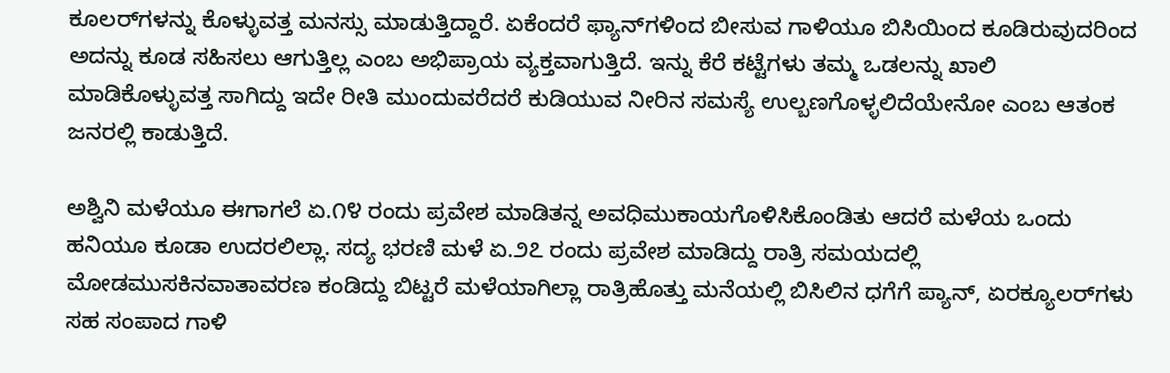ಕೂಲರ್‌ಗಳನ್ನು ಕೊಳ್ಳುವತ್ತ ಮನಸ್ಸು ಮಾಡುತ್ತಿದ್ದಾರೆ. ಏಕೆಂದರೆ ಫ್ಯಾನ್‌ಗಳಿಂದ ಬೀಸುವ ಗಾಳಿಯೂ ಬಿಸಿಯಿಂದ ಕೂಡಿರುವುದರಿಂದ ಅದನ್ನು ಕೂಡ ಸಹಿಸಲು ಆಗುತ್ತಿಲ್ಲ ಎಂಬ ಅಭಿಪ್ರಾಯ ವ್ಯಕ್ತವಾಗುತ್ತಿದೆ. ಇನ್ನು ಕೆರೆ ಕಟ್ಟೆಗಳು ತಮ್ಮ ಒಡಲನ್ನು ಖಾಲಿ ಮಾಡಿಕೊಳ್ಳುವತ್ತ ಸಾಗಿದ್ದು ಇದೇ ರೀತಿ ಮುಂದುವರೆದರೆ ಕುಡಿಯುವ ನೀರಿನ ಸಮಸ್ಯೆ ಉಲ್ಬಣಗೊಳ್ಳಲಿದೆಯೇನೋ ಎಂಬ ಆತಂಕ ಜನರಲ್ಲಿ ಕಾಡುತ್ತಿದೆ.

ಅಶ್ವಿನಿ ಮಳೆಯೂ ಈಗಾಗಲೆ ಏ.೧೪ ರಂದು ಪ್ರವೇಶ ಮಾಡಿತನ್ನ ಅವಧಿಮುಕಾಯಗೊಳಿಸಿಕೊಂಡಿತು ಆದರೆ ಮಳೆಯ ಒಂದು ಹನಿಯೂ ಕೂಡಾ ಉದರಲಿಲ್ಲಾ. ಸದ್ಯ ಭರಣಿ ಮಳೆ ಏ.೨೭ ರಂದು ಪ್ರವೇಶ ಮಾಡಿದ್ದು ರಾತ್ರಿ ಸಮಯದಲ್ಲಿ ಮೋಡಮುಸಕಿನವಾತಾವರಣ ಕಂಡಿದ್ದು ಬಿಟ್ಟರೆ ಮಳೆಯಾಗಿಲ್ಲಾ ರಾತ್ರಿಹೊತ್ತು ಮನೆಯಲ್ಲಿ ಬಿಸಿಲಿನ ಧಗೆಗೆ ಪ್ಯಾನ್, ಏರಕ್ಯೂಲರ್‌ಗಳು ಸಹ ಸಂಪಾದ ಗಾಳಿ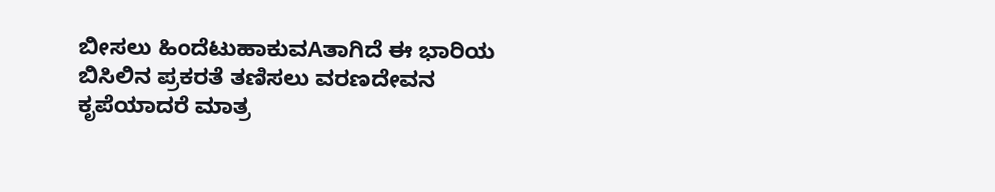ಬೀಸಲು ಹಿಂದೆಟುಹಾಕುವAತಾಗಿದೆ ಈ ಭಾರಿಯ ಬಿಸಿಲಿನ ಪ್ರಕರತೆ ತಣಿಸಲು ವರಣದೇವನ ಕೃಪೆಯಾದರೆ ಮಾತ್ರ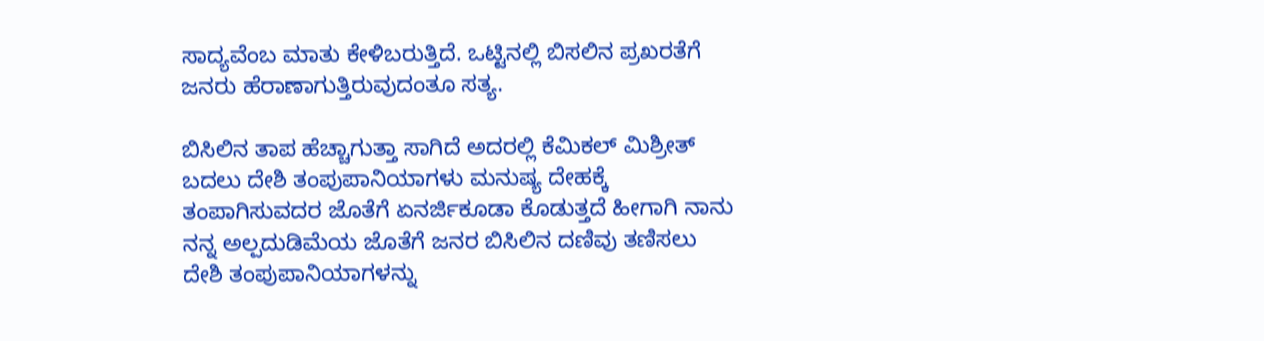ಸಾದ್ಯವೆಂಬ ಮಾತು ಕೇಳಿಬರುತ್ತಿದೆ. ಒಟ್ಟಿನಲ್ಲಿ ಬಿಸಲಿನ ಪ್ರಖರತೆಗೆ ಜನರು ಹೆರಾಣಾಗುತ್ತಿರುವುದಂತೂ ಸತ್ಯ.

ಬಿಸಿಲಿನ ತಾಪ ಹೆಚ್ಚಾಗುತ್ತಾ ಸಾಗಿದೆ ಅದರಲ್ಲಿ ಕೆಮಿಕಲ್ ಮಿಶ್ರೀತ್ ಬದಲು ದೇಶಿ ತಂಪುಪಾನಿಯಾಗಳು ಮನುಷ್ಯ ದೇಹಕ್ಕೆ ತಂಪಾಗಿಸುವದರ ಜೊತೆಗೆ ಏನರ್ಜಿಕೂಡಾ ಕೊಡುತ್ತದೆ ಹೀಗಾಗಿ ನಾನು ನನ್ನ ಅಲ್ಪದುಡಿಮೆಯ ಜೊತೆಗೆ ಜನರ ಬಿಸಿಲಿನ ದಣಿವು ತಣಿಸಲು ದೇಶಿ ತಂಪುಪಾನಿಯಾಗಳನ್ನು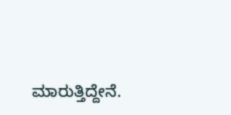ಮಾರುತ್ತಿದ್ದೇನೆ.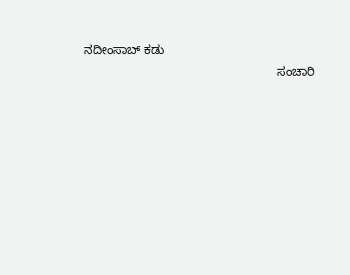ನದೀಂಸಾಬ್ ಕಡು
                                                        ಸಂಚಾರಿ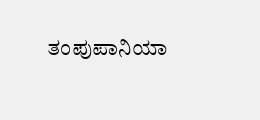ತಂಪುಪಾನಿಯಾ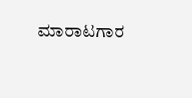ಮಾರಾಟಗಾರ